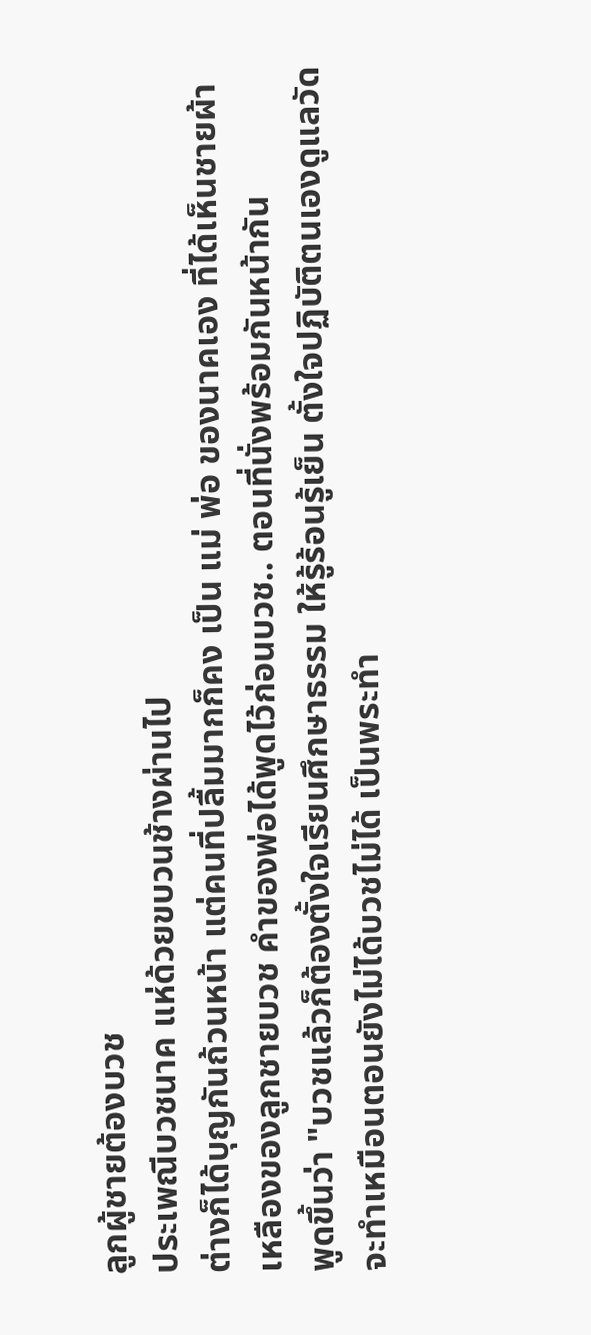ลูกผู้ชายต้องบวช
ประเพณีบวชนาค แห่ด้วยขบวนช้างผ่านไป
ต่างก็ได้บุญกันถ้วนหน้า แต่คนที่ปลื้มมากก็คง เป็น แม่ พ่อ ของนาคเอง ที่ได้เห็นชายผ้า
เหลืองของลูกชายบวช คำของพ่อได้พูดไว้ก่อนบวช.. ตอนที่นั่งพร้อมกันหน้ากัน
พูดขึ้นว่า "บวชแล้วก็ต้องตั้งใจเรียนศึกษาธรรม ให้รู้ร้อนรู้เย็น ตั้งใจปฏิบัติตนเองดูแลวัด
จะทำเหมือนตอนยังไม่ได้บวชไม่ได้ เป็นพระทำ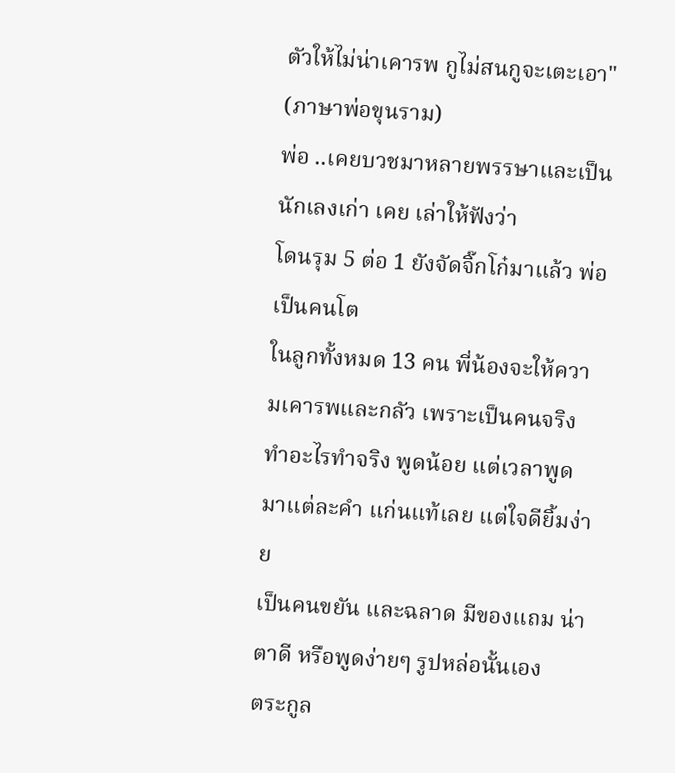ตัวให้ไม่น่าเคารพ กูไม่สนกูจะเตะเอา"
(ภาษาพ่อขุนราม)
พ่อ ..เคยบวชมาหลายพรรษาและเป็นนักเลงเก่า เคย เล่าให้ฟังว่า
โดนรุม 5 ต่อ 1 ยังจัดจิ๊กโก๋มาแล้ว พ่อเป็นคนโต
ในลูกทั้งหมด 13 คน พี่น้องจะให้ความเคารพและกลัว เพราะเป็นคนจริง
ทำอะไรทำจริง พูดน้อย แต่เวลาพูดมาแต่ละคำ แก่นแท้เลย แต่ใจดียิ้มง่าย
เป็นคนขยัน และฉลาด มีของแถม น่าตาดี หรือพูดง่ายๆ รูปหล่อนั้นเอง
ตระกูล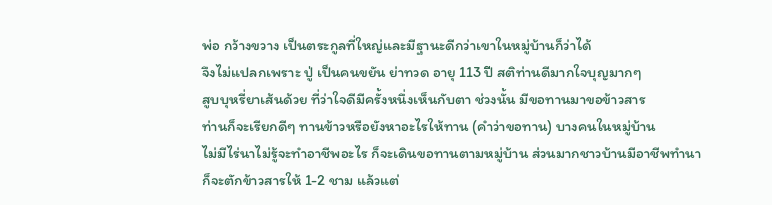พ่อ กว้างขวาง เป็นตระกูลที่ใหญ่และมีฐานะดีกว่าเขาในหมู่บ้านก็ว่าได้
จึงไม่แปลกเพราะ ปู่ เป็นคนขยัน ย่าทวด อายุ 113 ปี สติท่านดีมากใจบุญมากๆ
สูบบุหรี่ยาเส้นด้วย ที่ว่าใจดีมีครั้งหนึ่งเห็นกับตา ช่วงนั้น มีขอทานมาขอข้าวสาร
ท่านก็จะเรียกดีๆ ทานข้าวหรือยังหาอะไรให้ทาน (คำว่าขอทาน) บางคนในหมู่บ้าน
ไม่มีไร่นาไม่รู้จะทำอาชีพอะไร ก็จะเดินขอทานตามหมู่บ้าน ส่วนมากชาวบ้านมีอาชีพทำนา
ก็จะตักข้าวสารให้ 1-2 ชาม แล้วแต่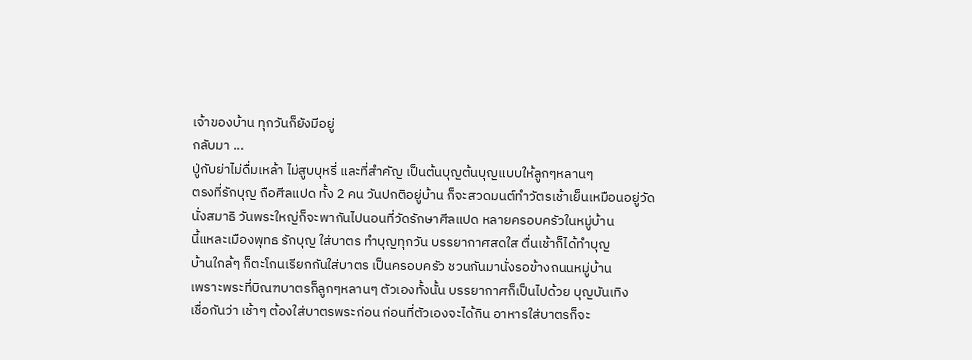เจ้าของบ้าน ทุกวันก็ยังมีอยู่
กลับมา ...
ปู่กับย่าไม่ดื่มเหล้า ไม่สูบบุหรี่ และที่สำคัญ เป็นต้นบุญต้นบุญแบบให้ลูกๆหลานๆ
ตรงที่รักบุญ ถือศีลแปด ทั้ง 2 คน วันปกติอยู่บ้าน ก็จะสวดมนต์ทำวัตรเช้าเย็นเหมือนอยู่วัด
นั่งสมาธิ วันพระใหญ่ก็จะพากันไปนอนที่วัดรักษาศีลแปด หลายครอบครัวในหมู่บ้าน
นี้แหละเมืองพุทธ รักบุญ ใส่บาตร ทำบุญทุกวัน บรรยากาศสดใส ตื่นเช้าก็ได้ทำบุญ
บ้านใกล้ๆ ก็ตะโกนเรียกกันใส่บาตร เป็นครอบครัว ชวนกันมานั่งรอข้างถนนหมู่บ้าน
เพราะพระที่บิณฑบาตรก็ลูกๆหลานๆ ตัวเองทั้งนั้น บรรยากาศก็เป็นไปด้วย บุญบันเทิง
เชื่อกันว่า เช้าๆ ต้องใส่บาตรพระก่อน ก่อนที่ตัวเองจะได้กิน อาหารใส่บาตรก็จะ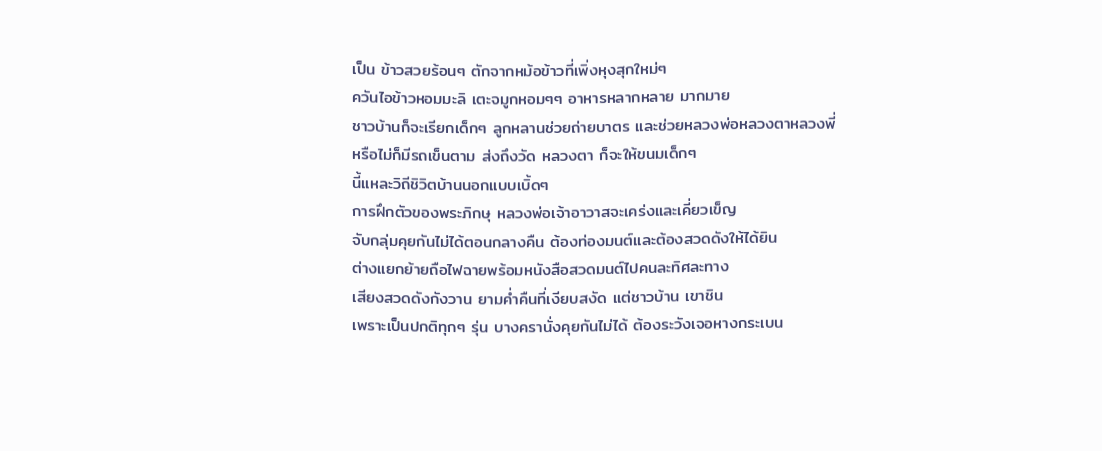เป็น ข้าวสวยร้อนๆ ตักจากหม้อข้าวที่เพิ่งหุงสุกใหม่ๆ
ควันไอข้าวหอมมะลิ เตะจมูกหอมๆๆ อาหารหลากหลาย มากมาย
ชาวบ้านก็จะเรียกเด็กๆ ลูกหลานช่วยถ่ายบาตร และช่วยหลวงพ่อหลวงตาหลวงพี่
หรือไม่ก็มีรถเข็นตาม ส่งถึงวัด หลวงตา ก็จะให้ขนมเด็กๆ
นี้แหละวิถีชิวิตบ้านนอกแบบเบิ้ดๆ
การฝึกตัวของพระภิกษุ หลวงพ่อเจ้าอาวาสจะเคร่งและเคี่ยวเข็ญ
จับกลุ่มคุยกันไม่ได้ตอนกลางคืน ต้องท่องมนต์และต้องสวดดังให้ได้ยิน
ต่างแยกย้ายถือไฟฉายพร้อมหนังสือสวดมนต์ไปคนละทิศละทาง
เสียงสวดดังกังวาน ยามค่ำคืนที่เงียบสงัด แต่ชาวบ้าน เขาชิน
เพราะเป็นปกติทุกๆ รุ่น บางครานั่งคุยกันไม่ได้ ต้องระวังเจอหางกระเบน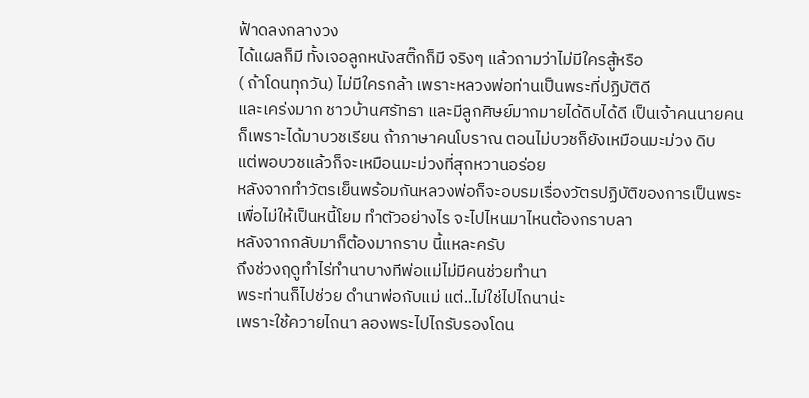ฟ้าดลงกลางวง
ได้แผลก็มี ทั้งเจอลูกหนังสติ๊กก็มี จริงๆ แล้วถามว่าไม่มีใครสู้หรือ
( ถ้าโดนทุกวัน) ไม่มีใครกล้า เพราะหลวงพ่อท่านเป็นพระที่ปฏิบัติดี
และเคร่งมาก ชาวบ้านศรัทธา และมีลูกศิษย์มากมายได้ดิบได้ดี เป็นเจ้าคนนายคน
ก็เพราะได้มาบวชเรียน ถ้าภาษาคนโบราณ ตอนไม่บวชก็ยังเหมือนมะม่วง ดิบ
แต่พอบวชแล้วก็จะเหมือนมะม่วงที่สุกหวานอร่อย
หลังจากทำวัตรเย็นพร้อมกันหลวงพ่อก็จะอบรมเรื่องวัตรปฏิบัติของการเป็นพระ
เพื่อไม่ให้เป็นหนี้โยม ทำตัวอย่างไร จะไปไหนมาไหนต้องกราบลา
หลังจากกลับมาก็ต้องมากราบ นี้แหละครับ
ถึงช่วงฤดูทำไร่ทำนาบางทีพ่อแม่ไม่มีคนช่วยทำนา
พระท่านก็ไปช่วย ดำนาพ่อกับแม่ แต่..ไม่ใช่ไปไถนาน่ะ
เพราะใช้ควายไถนา ลองพระไปไถรับรองโดน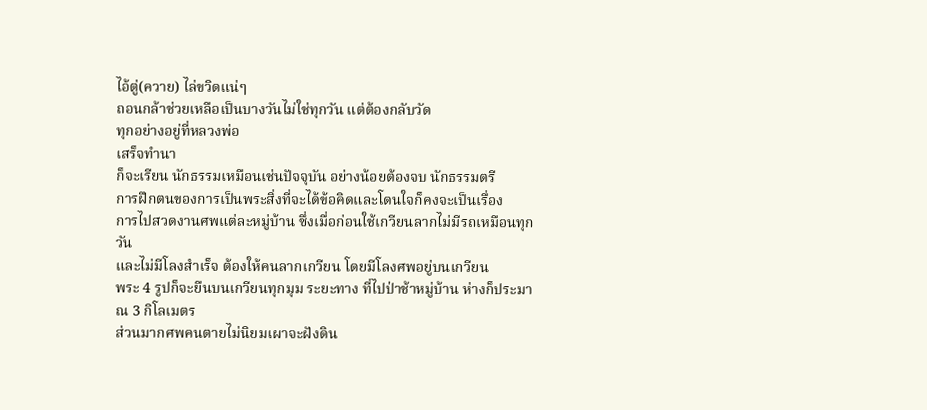ไอ้ตู่(ควาย) ไล่ขวิดแน่ๆ
ถอนกล้าช่วยเหลือเป็นบางวันไม่ใช่ทุกวัน แต่ต้องกลับวัด
ทุกอย่างอยู่ที่หลวงพ่อ
เสร็จทำนา
ก็จะเรียน นักธรรมเหมือนเช่นปัจจุบัน อย่างน้อยต้องจบ นักธรรมตรี
การฝึกตนของการเป็นพระสิ่งที่จะได้ข้อคิดและโดนใจก็คงจะเป็นเรื่อง
การไปสวดงานศพแต่ละหมู่บ้าน ซึ่งเมื่อก่อนใช้เกวียนลากไม่มีรถเหมือนทุกวัน
และไม่มีโลงสำเร็จ ต้องให้คนลากเกวียน โดยมีโลงศพอยู่บนเกวียน
พระ 4 รูปก็จะยืนบนเกวียนทุกมุม ระยะทาง ที่ไปป่าช้าหมู่บ้าน ห่างก็ประมาณ 3 กิโลเมตร
ส่วนมากศพคนตายไม่นิยมเผาจะฝังดิน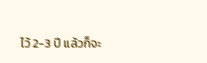ไว้ 2-3 ปี แล้วก็จะ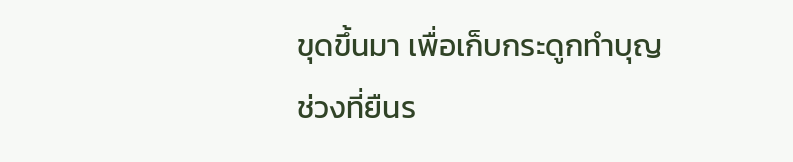ขุดขึ้นมา เพื่อเก็บกระดูกทำบุญ
ช่วงที่ยืนร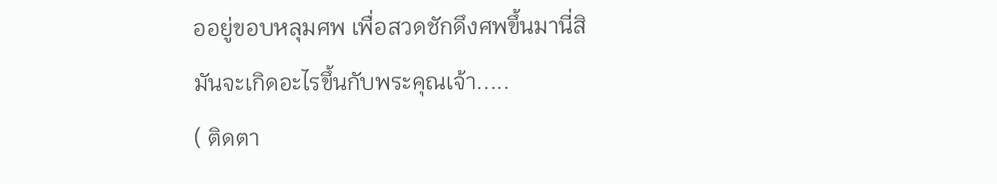ออยู่ขอบหลุมศพ เพื่อสวดชักดึงศพขึ้นมานี่สิ
มันจะเกิดอะไรขึ้นกับพระคุณเจ้า.....
( ติดตา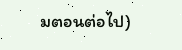มตอนต่อไป)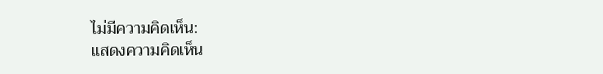ไม่มีความคิดเห็น:
แสดงความคิดเห็น